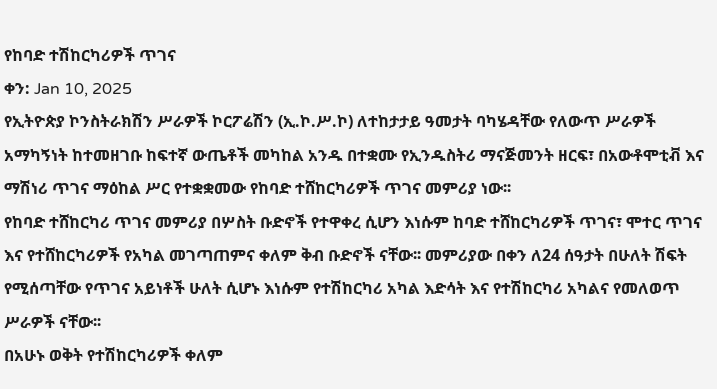የከባድ ተሽከርካሪዎች ጥገና
ቀን: Jan 10, 2025
የኢትዮጵያ ኮንስትራክሽን ሥራዎች ኮርፖሬሽን (ኢ.ኮ.ሥ.ኮ) ለተከታታይ ዓመታት ባካሄዳቸው የለውጥ ሥራዎች አማካኝነት ከተመዘገቡ ከፍተኛ ውጤቶች መካከል አንዱ በተቋሙ የኢንዱስትሪ ማናጅመንት ዘርፍ፣ በአውቶሞቲቭ እና ማሽነሪ ጥገና ማዕከል ሥር የተቋቋመው የከባድ ተሸከርካሪዎች ጥገና መምሪያ ነው፡፡
የከባድ ተሸከርካሪ ጥገና መምሪያ በሦስት ቡድኖች የተዋቀረ ሲሆን እነሱም ከባድ ተሸከርካሪዎች ጥገና፣ ሞተር ጥገና እና የተሸከርካሪዎች የአካል መገጣጠምና ቀለም ቅብ ቡድኖች ናቸው፡፡ መምሪያው በቀን ለ24 ሰዓታት በሁለት ሽፍት የሚሰጣቸው የጥገና አይነቶች ሁለት ሲሆኑ እነሱም የተሽከርካሪ አካል እድሳት እና የተሽከርካሪ አካልና የመለወጥ ሥራዎች ናቸው፡፡
በአሁኑ ወቅት የተሽከርካሪዎች ቀለም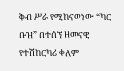ቅብ ሥራ የሚከናወነው “ካር ቡዝ” በተሰኘ ዘመናዊ የተሽከርካሪ ቀለም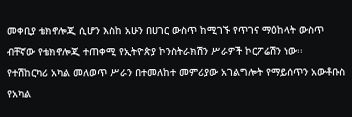መቀቢያ ቴክኖሎጂ ሲሆን እስከ አሁን በሀገር ውስጥ ከሚገኙ የጥገና ማዕከላት ውስጥ ብቸኛው የቴክኖሎጂ ተጠቀሚ የኢትዮጵያ ኮንስትራክሽን ሥራዎች ኮርፖሬሽን ነው፡፡
የተሽከርካሪ አካል መለወጥ ሥራን በተመለከተ መምሪያው አገልግሎት የማይሰጥን አውቶቡስ የአካል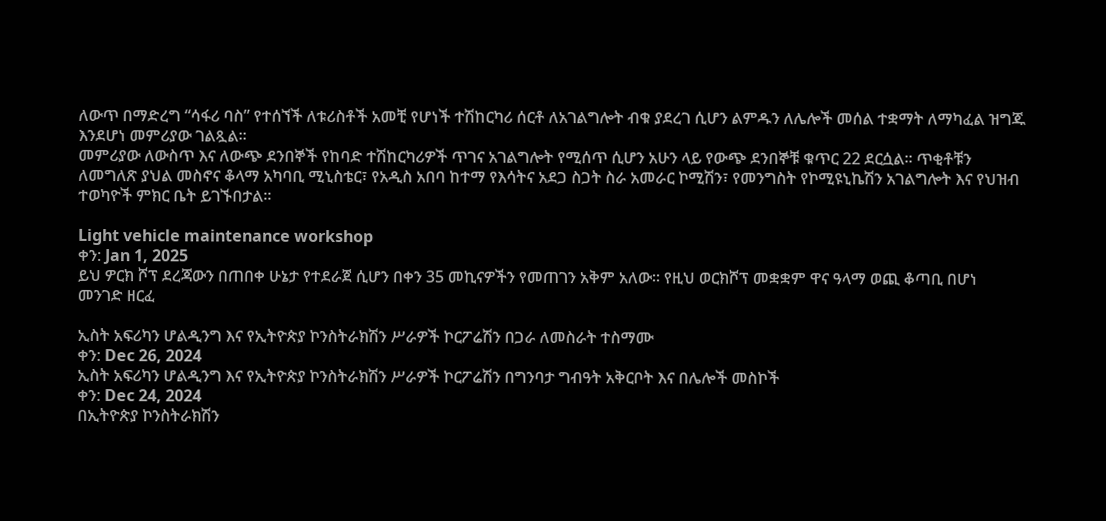ለውጥ በማድረግ “ሳፋሪ ባስ” የተሰኘች ለቱሪስቶች አመቺ የሆነች ተሽከርካሪ ሰርቶ ለአገልግሎት ብቁ ያደረገ ሲሆን ልምዱን ለሌሎች መሰል ተቋማት ለማካፈል ዝግጁ እንደሆነ መምሪያው ገልጿል፡፡
መምሪያው ለውስጥ እና ለውጭ ደንበኞች የከባድ ተሽከርካሪዎች ጥገና አገልግሎት የሚሰጥ ሲሆን አሁን ላይ የውጭ ደንበኞቹ ቁጥር 22 ደርሷል፡፡ ጥቂቶቹን ለመግለጽ ያህል መስኖና ቆላማ አካባቢ ሚኒስቴር፣ የአዲስ አበባ ከተማ የእሳትና አደጋ ስጋት ስራ አመራር ኮሚሽን፣ የመንግስት የኮሚዩኒኬሽን አገልግሎት እና የህዝብ ተወካዮች ምክር ቤት ይገኙበታል፡፡

Light vehicle maintenance workshop
ቀን: Jan 1, 2025
ይህ ዎርክ ሾፕ ደረጃውን በጠበቀ ሁኔታ የተደራጀ ሲሆን በቀን 35 መኪናዎችን የመጠገን አቅም አለው፡፡ የዚህ ወርክሾፕ መቋቋም ዋና ዓላማ ወጪ ቆጣቢ በሆነ መንገድ ዘርፈ

ኢስት አፍሪካን ሆልዲንግ እና የኢትዮጵያ ኮንስትራክሽን ሥራዎች ኮርፖሬሽን በጋራ ለመስራት ተስማሙ
ቀን: Dec 26, 2024
ኢስት አፍሪካን ሆልዲንግ እና የኢትዮጵያ ኮንስትራክሽን ሥራዎች ኮርፖሬሽን በግንባታ ግብዓት አቅርቦት እና በሌሎች መስኮች
ቀን: Dec 24, 2024
በኢትዮጵያ ኮንስትራክሽን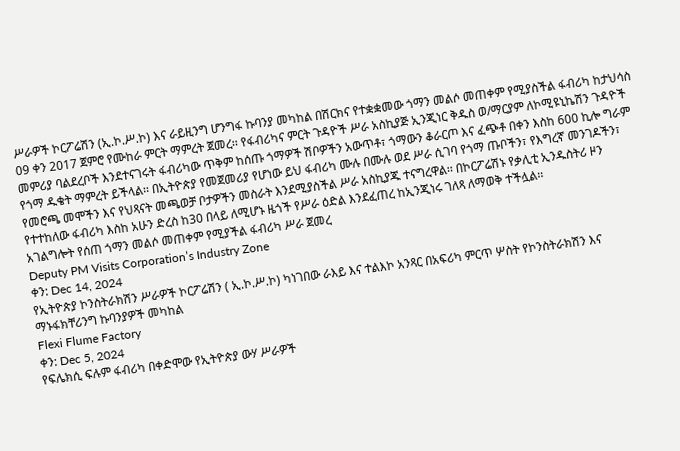ሥራዎች ኮርፖሬሽን (ኢ.ኮ.ሥ.ኮ) እና ራይዚንግ ሆንግፋ ኩባንያ መካከል በሽርክና የተቋቋመው ጎማን መልሶ መጠቀም የሚያስችል ፋብሪካ ከታህሳስ 09 ቀን 2017 ጀምሮ የሙከራ ምርት ማምረት ጀመረ፡፡ የፋብሪካና ምርት ጉዳዮች ሥራ አስኪያጅ ኢንጂነር ቅዱስ ወ/ማርያም ለኮሚዩኒኬሽን ጉዳዮች መምሪያ ባልደረቦች እንደተናገሩት ፋብሪካው ጥቅም ከሰጡ ጎማዎች ሽቦዎችን አውጥቶ፣ ጎማውን ቆራርጦ እና ፈጭቶ በቀን እስከ 600 ኪሎ ግራም የጎማ ዱቄት ማምረት ይችላል፡፡ በኢትዮጵያ የመጀመሪያ የሆነው ይህ ፋብሪካ ሙሉ በሙሉ ወደ ሥራ ሲገባ የጎማ ጡቦችን፣ የእግረኛ መንገዶችን፣ የመሮጫ መሞችን እና የህጻናት መጫወቻ ቦታዎችን መስራት እንደሚያስችል ሥራ አስኪያጁ ተናግረዋል፡፡ በኮርፖሬሽኑ የቃሊቲ ኢንዱስትሪ ዞን የተተከለው ፋብሪካ እስከ አሁን ድረስ ከ30 በላይ ለሚሆኑ ዜጎች የሥራ ዕድል እንደፈጠረ ከኢንጂነሩ ገለጻ ለማወቅ ተችሏል፡፡
አገልግሎት የሰጠ ጎማን መልሶ መጠቀም የሚያችል ፋብሪካ ሥራ ጀመረ
Deputy PM Visits Corporation’s Industry Zone
ቀን: Dec 14, 2024
የኢትዮጵያ ኮንስትራክሽን ሥራዎች ኮርፖሬሽን ( ኢ.ኮ.ሥ.ኮ) ካነገበው ራእይ እና ተልእኮ አንጻር በአፍሪካ ምርጥ ሦስት የኮንስትራክሽን እና ማኑፋክቸሪንግ ኩባንያዎች መካከል
Flexi Flume Factory
ቀን: Dec 5, 2024
የፍሌክሲ ፍሉም ፋብሪካ በቀድሞው የኢትዮጵያ ውሃ ሥራዎች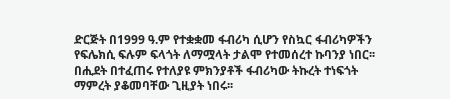ድርጅት በ1999 ዓ.ም የተቋቋመ ፋብሪካ ሲሆን የስኳር ፋብሪካዎችን የፍሌክሲ ፍሉም ፍላጎት ለማሟላት ታልሞ የተመሰረተ ኩባንያ ነበር፡፡ በሒደት በተፈጠሩ የተለያዩ ምክንያቶች ፋብሪካው ትኩረት ተነፍጎት ማምረት ያቆመባቸው ጊዚያት ነበሩ፡፡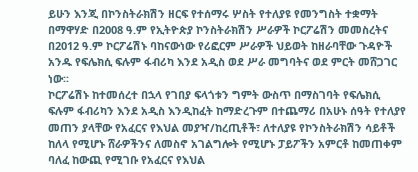ይሁን እንጂ በኮንስትራክሽን ዘርፍ የተሰማሩ ሦስት የተለያዩ የመንግስት ተቋማት በማዋሃድ በ2008 ዓ.ም የኢትዮጵያ ኮንስትራክሽን ሥራዎች ኮርፖሬሽን መመስረትና በ2012 ዓ.ም ኮርፖሬሽኑ ባከናውነው የሪፎርም ሥራዎች ህይወት ከዘራባቸው ጉዳዮች አንዱ የፍሌክሲ ፍሉም ፋብሪካ እንደ አዲስ ወደ ሥራ መግባትና ወደ ምርት መሸጋገር ነው፡፡
ኮርፖሬሽኑ ከተመሰረተ በኋላ የገበያ ፍላጎቱን ግምት ውስጥ በማስገባት የፍሌክሲ ፍሉም ፋብሪካን እንደ አዲስ እንዲከፈት ከማድረጉም በተጨማሪ በአሁኑ ሰዓት የተለያየ መጠን ያላቸው የአፈርና የእህል መያዣ/ከረጢቶች፣ ለተለያዩ የኮንስትራክሽን ሳይቶች ከለላ የሚሆኑ ሸራዎችንና ለመስኖ አገልግሎት የሚሆኑ ፓይፖችን አምርቶ ከመጠቀም ባለፈ ከውጪ የሚገቡ የአፈርና የእህል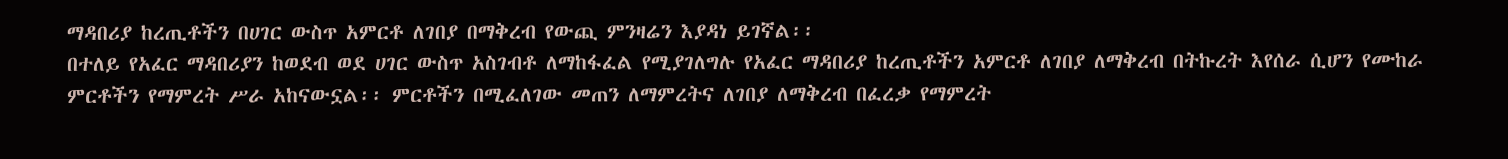ማዳበሪያ ከረጢቶችን በሀገር ውስጥ አምርቶ ለገበያ በማቅረብ የውጪ ምንዛሬን እያዳነ ይገኛል፡፡
በተለይ የአፈር ማዳበሪያን ከወደብ ወደ ሀገር ውስጥ አስገብቶ ለማከፋፈል የሚያገለግሉ የአፈር ማዳበሪያ ከረጢቶችን አምርቶ ለገበያ ለማቅረብ በትኩረት እየሰራ ሲሆን የሙከራ ምርቶችን የማምረት ሥራ አከናውኗል፡፡ ምርቶችን በሚፈለገው መጠን ለማምረትና ለገበያ ለማቅረብ በፈረቃ የማምረት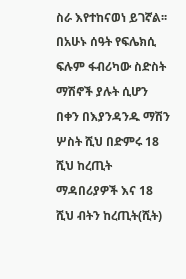ስራ እየተከናወነ ይገኛል፡፡
በአሁኑ ሰዓት የፍሌክሲ ፍሉም ፋብሪካው ስድስት ማሽኖች ያሉት ሲሆን በቀን በእያንዳንዱ ማሽን ሦስት ሺህ በድምሩ 18 ሺህ ከረጢት ማዳበሪያዎች እና 18 ሺህ ብትን ከረጢት(ሺት)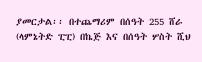ያመርታል፡፡ በተጨማሪም በሰዓት 255 ሸራ (ላምኔትድ ፒፒ) በኬጅ እና በሰዓት ሦስት ሺህ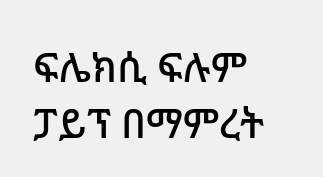ፍሌክሲ ፍሉም ፓይፕ በማምረት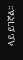ላይ ይገኛል፡፡